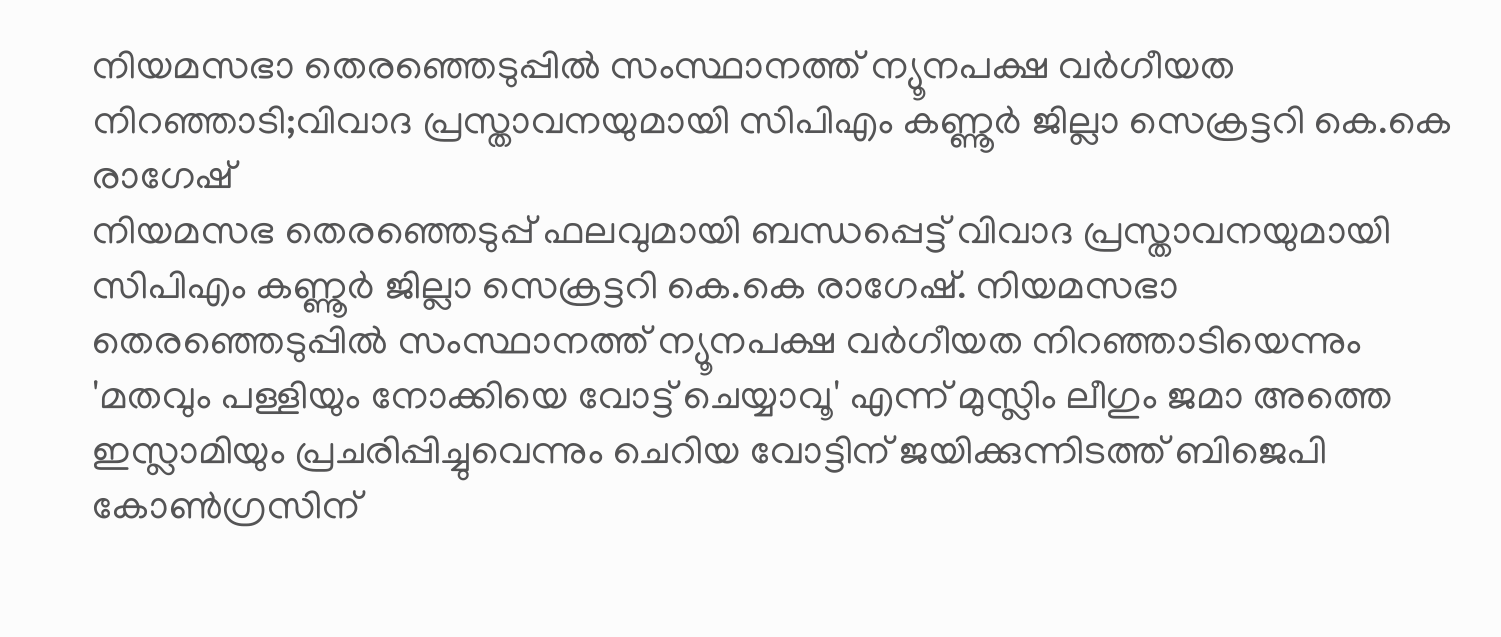നിയമസഭാ തെരഞ്ഞെടുപ്പിൽ സംസ്ഥാനത്ത് ന്യൂനപക്ഷ വർഗീയത നിറഞ്ഞാടി;വിവാദ പ്രസ്താവനയുമായി സിപിഎം കണ്ണൂർ ജില്ലാ സെക്രട്ടറി കെ.കെ രാഗേഷ്
നിയമസഭ തെരഞ്ഞെടുപ്പ് ഫലവുമായി ബന്ധപ്പെട്ട് വിവാദ പ്രസ്താവനയുമായി സിപിഎം കണ്ണൂർ ജില്ലാ സെക്രട്ടറി കെ.കെ രാഗേഷ്. നിയമസഭാ തെരഞ്ഞെടുപ്പിൽ സംസ്ഥാനത്ത് ന്യൂനപക്ഷ വർഗീയത നിറഞ്ഞാടിയെന്നും 'മതവും പള്ളിയും നോക്കിയെ വോട്ട് ചെയ്യാവൂ' എന്ന് മുസ്ലിം ലീഗും ജമാ അത്തെ ഇസ്ലാമിയും പ്രചരിപ്പിച്ചുവെന്നും ചെറിയ വോട്ടിന് ജയിക്കുന്നിടത്ത് ബിജെപി കോൺഗ്രസിന്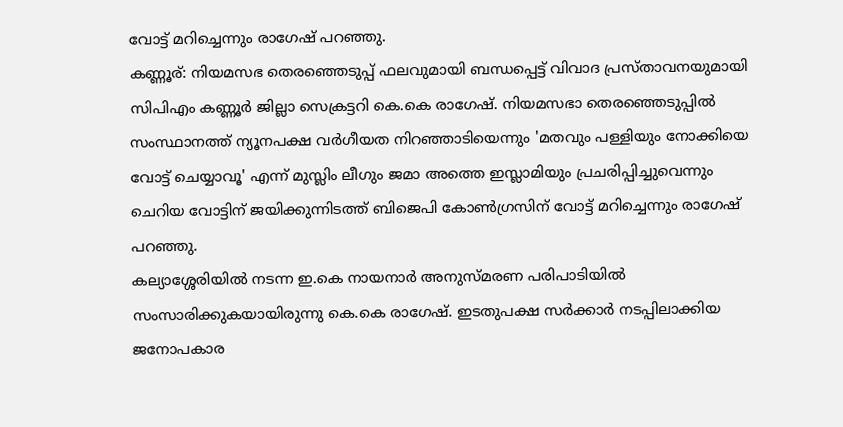വോട്ട് മറിച്ചെന്നും രാഗേഷ് പറഞ്ഞു.
കണ്ണൂര്: നിയമസഭ തെരഞ്ഞെടുപ്പ് ഫലവുമായി ബന്ധപ്പെട്ട് വിവാദ പ്രസ്താവനയുമായി സിപിഎം കണ്ണൂർ ജില്ലാ സെക്രട്ടറി കെ.കെ രാഗേഷ്. നിയമസഭാ തെരഞ്ഞെടുപ്പിൽ സംസ്ഥാനത്ത് ന്യൂനപക്ഷ വർഗീയത നിറഞ്ഞാടിയെന്നും 'മതവും പള്ളിയും നോക്കിയെ വോട്ട് ചെയ്യാവൂ' എന്ന് മുസ്ലിം ലീഗും ജമാ അത്തെ ഇസ്ലാമിയും പ്രചരിപ്പിച്ചുവെന്നും ചെറിയ വോട്ടിന് ജയിക്കുന്നിടത്ത് ബിജെപി കോൺഗ്രസിന് വോട്ട് മറിച്ചെന്നും രാഗേഷ് പറഞ്ഞു.
കല്യാശ്ശേരിയിൽ നടന്ന ഇ.കെ നായനാർ അനുസ്മരണ പരിപാടിയിൽ സംസാരിക്കുകയായിരുന്നു കെ.കെ രാഗേഷ്. ഇടതുപക്ഷ സർക്കാർ നടപ്പിലാക്കിയ ജനോപകാര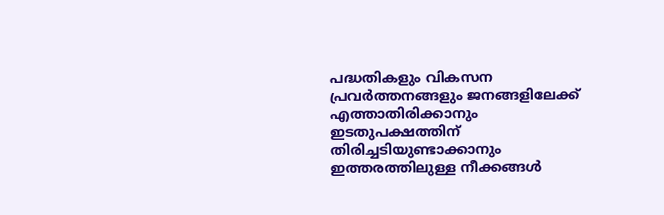പദ്ധതികളും വികസന പ്രവർത്തനങ്ങളും ജനങ്ങളിലേക്ക് എത്താതിരിക്കാനും ഇടതുപക്ഷത്തിന് തിരിച്ചടിയുണ്ടാക്കാനും ഇത്തരത്തിലുള്ള നീക്കങ്ങൾ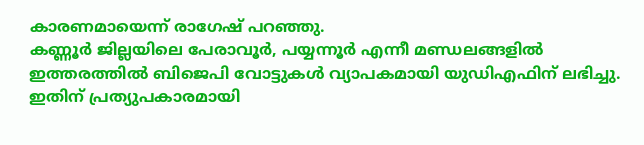കാരണമായെന്ന് രാഗേഷ് പറഞ്ഞു.
കണ്ണൂർ ജില്ലയിലെ പേരാവൂർ, പയ്യന്നൂർ എന്നീ മണ്ഡലങ്ങളിൽ ഇത്തരത്തിൽ ബിജെപി വോട്ടുകൾ വ്യാപകമായി യുഡിഎഫിന് ലഭിച്ചു. ഇതിന് പ്രത്യുപകാരമായി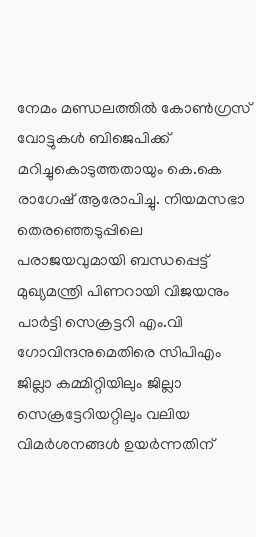നേമം മണ്ഡലത്തിൽ കോൺഗ്രസ് വോട്ടുകൾ ബിജെപിക്ക് മറിച്ചുകൊടുത്തതായും കെ.കെ രാഗേഷ് ആരോപിച്ചു. നിയമസഭാ തെരഞ്ഞെടുപ്പിലെ പരാജയവുമായി ബന്ധപ്പെട്ട് മുഖ്യമന്ത്രി പിണറായി വിജയനും പാർട്ടി സെക്രട്ടറി എം.വി ഗോവിന്ദനുമെതിരെ സിപിഎം ജില്ലാ കമ്മിറ്റിയിലും ജില്ലാ സെക്രട്ടേറിയറ്റിലും വലിയ വിമർശനങ്ങൾ ഉയർന്നതിന്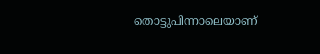തൊട്ടുപിന്നാലെയാണ്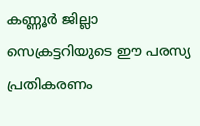കണ്ണൂർ ജില്ലാ സെക്രട്ടറിയുടെ ഈ പരസ്യ പ്രതികരണം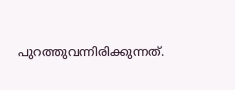പുറത്തുവന്നിരിക്കുന്നത്.